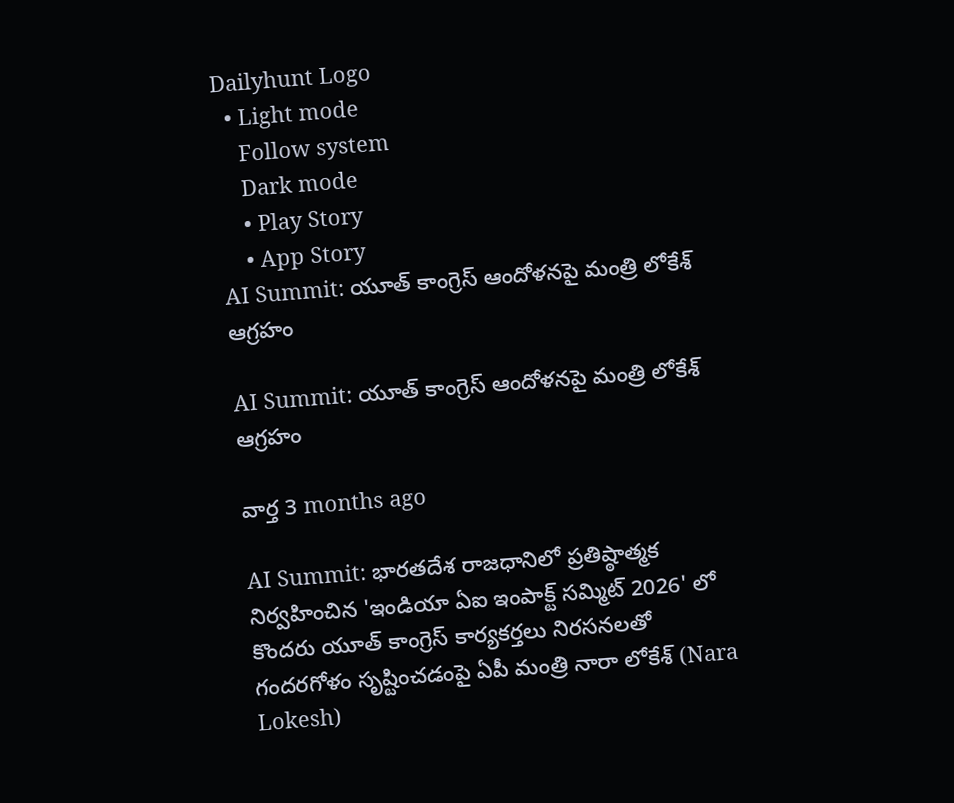Dailyhunt Logo
  • Light mode
    Follow system
    Dark mode
    • Play Story
    • App Story
AI Summit: యూత్ కాంగ్రెస్ ఆందోళనపై మంత్రి లోకేశ్ ఆగ్రహం

AI Summit: యూత్ కాంగ్రెస్ ఆందోళనపై మంత్రి లోకేశ్ ఆగ్రహం

వార్త 3 months ago

AI Summit: భారతదేశ రాజధానిలో ప్రతిష్ఠాత్మక నిర్వహించిన 'ఇండియా ఏఐ ఇంపాక్ట్ సమ్మిట్ 2026' లో కొందరు యూత్ కాంగ్రెస్ కార్యకర్తలు నిరసనలతో గందరగోళం సృష్టించడంపై ఏపీ మంత్రి నారా లోకేశ్ (Nara Lokesh)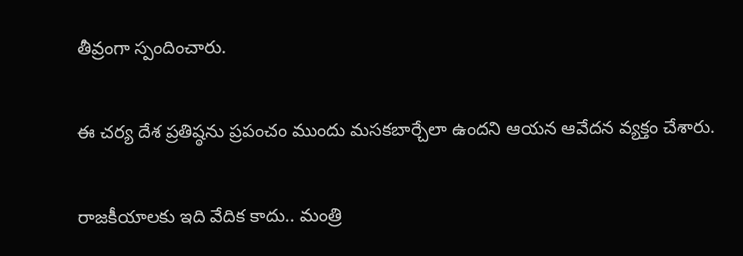తీవ్రంగా స్పందించారు.

ఈ చర్య దేశ ప్రతిష్ఠను ప్రపంచం ముందు మసకబార్చేలా ఉందని ఆయన ఆవేదన వ్యక్తం చేశారు.

రాజకీయాలకు ఇది వేదిక కాదు.. మంత్రి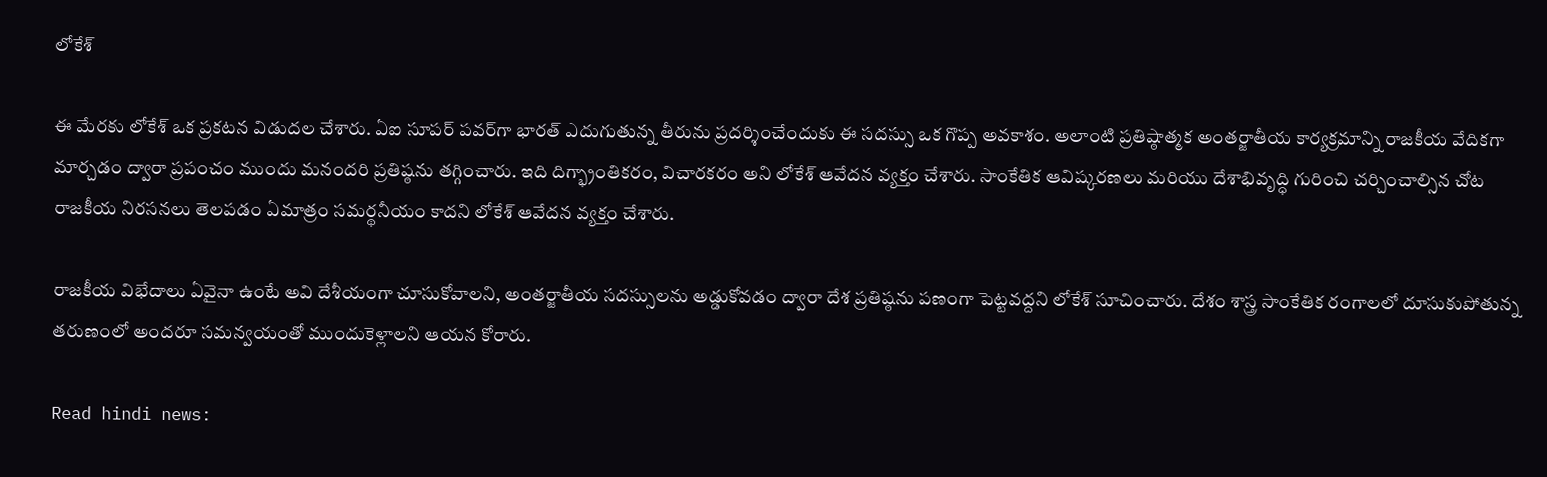లోకేశ్

ఈ మేరకు లోకేశ్ ఒక ప్రకటన విడుదల చేశారు. ఏఐ సూపర్ పవర్‌గా భారత్ ఎదుగుతున్న తీరును ప్రదర్శించేందుకు ఈ సదస్సు ఒక గొప్ప అవకాశం. అలాంటి ప్రతిష్ఠాత్మక అంతర్జాతీయ కార్యక్రమాన్ని రాజకీయ వేదికగా మార్చడం ద్వారా ప్రపంచం ముందు మనందరి ప్రతిష్ఠను తగ్గించారు. ఇది దిగ్భ్రాంతికరం, విచారకరం అని లోకేశ్ ఆవేదన వ్యక్తం చేశారు. సాంకేతిక ఆవిష్కరణలు మరియు దేశాభివృద్ధి గురించి చర్చించాల్సిన చోట రాజకీయ నిరసనలు తెలపడం ఏమాత్రం సమర్థనీయం కాదని లోకేశ్ ఆవేదన వ్యక్తం చేశారు.

రాజకీయ విభేదాలు ఏవైనా ఉంటే అవి దేశీయంగా చూసుకోవాలని, అంతర్జాతీయ సదస్సులను అడ్డుకోవడం ద్వారా దేశ ప్రతిష్ఠను పణంగా పెట్టవద్దని లోకేశ్ సూచించారు. దేశం శాస్త్ర సాంకేతిక రంగాలలో దూసుకుపోతున్న తరుణంలో అందరూ సమన్వయంతో ముందుకెళ్లాలని ఆయన కోరారు.

Read hindi news: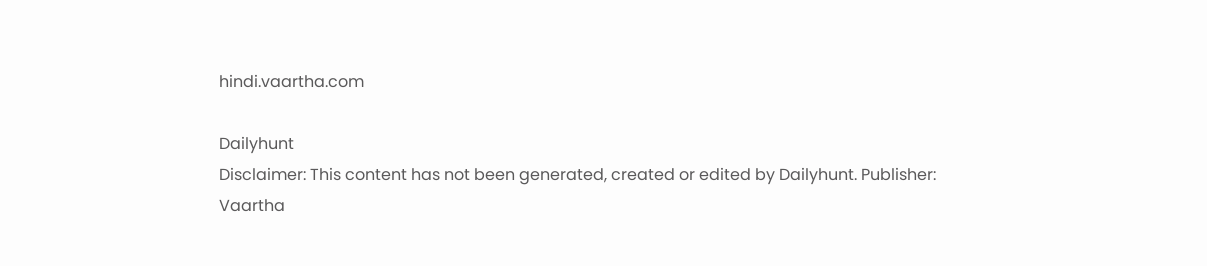hindi.vaartha.com

Dailyhunt
Disclaimer: This content has not been generated, created or edited by Dailyhunt. Publisher: Vaartha